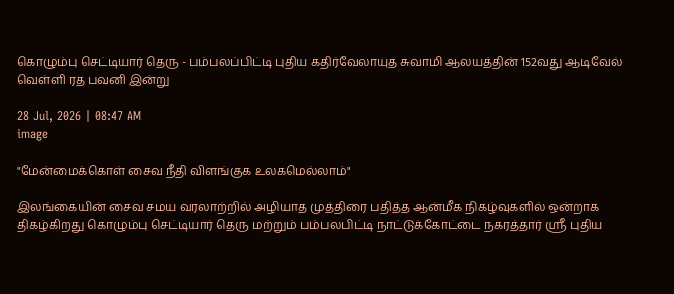கொழும்பு செட்டியார் தெரு - பம்பலப்பிட்டி புதிய கதிர்வேலாயுத சுவாமி ஆலயத்தின் 152வது ஆடிவேல் வெள்ளி ரத பவனி இன்று

28 Jul, 2026 | 08:47 AM
image

"மேன்மைக்கொள் சைவ நீதி விளங்குக உலகமெல்லாம்"

இலங்கையின் சைவ சமய வரலாற்றில் அழியாத முத்திரை பதித்த ஆன்மீக நிகழ்வுகளில் ஒன்றாக திகழ்கிறது கொழும்பு செட்டியார் தெரு மற்றும் பம்பலபிட்டி நாட்டுக்கோட்டை நகரத்தார் ஸ்ரீ புதிய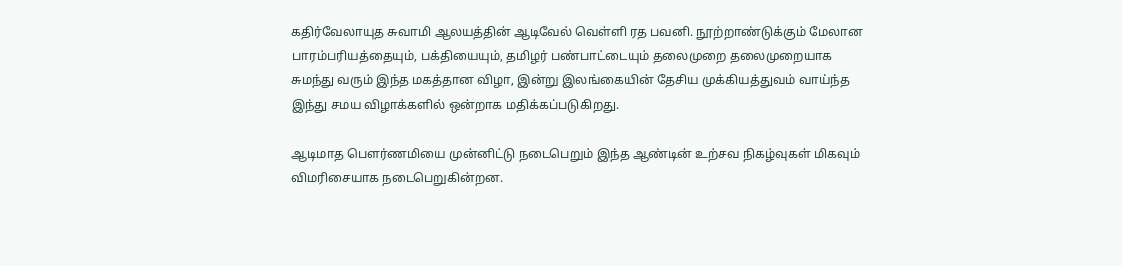கதிர்வேலாயுத சுவாமி ஆலயத்தின் ஆடிவேல் வெள்ளி ரத பவனி. நூற்றாண்டுக்கும் மேலான பாரம்பரியத்தையும், பக்தியையும், தமிழர் பண்பாட்டையும் தலைமுறை தலைமுறையாக சுமந்து வரும் இந்த மகத்தான விழா, இன்று இலங்கையின் தேசிய முக்கியத்துவம் வாய்ந்த இந்து சமய விழாக்களில் ஒன்றாக மதிக்கப்படுகிறது.

ஆடிமாத பௌர்ணமியை முன்னிட்டு நடைபெறும் இந்த ஆண்டின் உற்சவ நிகழ்வுகள் மிகவும் விமரிசையாக நடைபெறுகின்றன.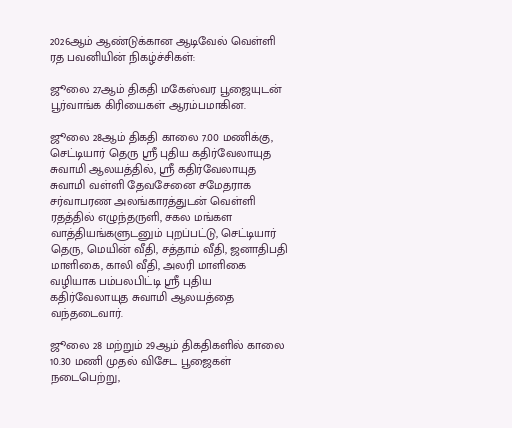2026ஆம் ஆண்டுக்கான ஆடிவேல் வெள்ளி ரத பவனியின் நிகழ்ச்சிகள்:

ஜூலை 27ஆம் திகதி மகேஸ்வர பூஜையுடன் பூர்வாங்க கிரியைகள் ஆரம்பமாகின.

ஜூலை 28ஆம் திகதி காலை 7.00 மணிக்கு, செட்டியார் தெரு ஸ்ரீ புதிய கதிர்வேலாயுத சுவாமி ஆலயத்தில், ஸ்ரீ கதிர்வேலாயுத சுவாமி வள்ளி தேவசேனை சமேதராக சர்வாபரண அலங்காரத்துடன் வெள்ளி ரதத்தில் எழுந்தருளி, சகல மங்கள வாத்தியங்களுடனும் புறப்பட்டு, செட்டியார் தெரு, மெயின் வீதி, சத்தாம் வீதி, ஜனாதிபதி மாளிகை, காலி வீதி, அலரி மாளிகை வழியாக பம்பலபிட்டி ஸ்ரீ புதிய கதிர்வேலாயுத சுவாமி ஆலயத்தை வந்தடைவார்.

ஜூலை 28 மற்றும் 29ஆம் திகதிகளில் காலை 10.30 மணி முதல் விசேட பூஜைகள் நடைபெற்று,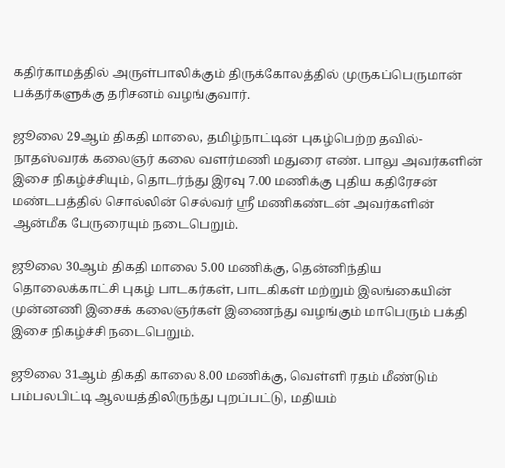கதிர்காமத்தில் அருள்பாலிக்கும் திருக்கோலத்தில் முருகப்பெருமான் பக்தர்களுக்கு தரிசனம் வழங்குவார்.

ஜூலை 29ஆம் திகதி மாலை, தமிழ்நாட்டின் புகழ்பெற்ற தவில்-நாதஸ்வரக் கலைஞர் கலை வளர்மணி மதுரை எண். பாலு அவர்களின் இசை நிகழ்ச்சியும், தொடர்ந்து இரவு 7.00 மணிக்கு புதிய கதிரேசன் மண்டபத்தில் சொல்லின் செல்வர் ஸ்ரீ மணிகண்டன் அவர்களின் ஆன்மீக பேருரையும் நடைபெறும்.

ஜூலை 30ஆம் திகதி மாலை 5.00 மணிக்கு, தென்னிந்திய தொலைக்காட்சி புகழ் பாடகர்கள், பாடகிகள் மற்றும் இலங்கையின் முன்னணி இசைக் கலைஞர்கள் இணைந்து வழங்கும் மாபெரும் பக்தி இசை நிகழ்ச்சி நடைபெறும்.

ஜூலை 31ஆம் திகதி காலை 8.00 மணிக்கு, வெள்ளி ரதம் மீண்டும் பம்பலபிட்டி ஆலயத்திலிருந்து புறப்பட்டு, மதியம்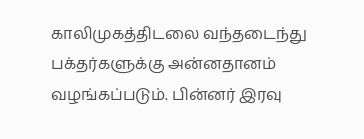காலிமுகத்திடலை வந்தடைந்து பக்தர்களுக்கு அன்னதானம் வழங்கப்படும். பின்னர் இரவு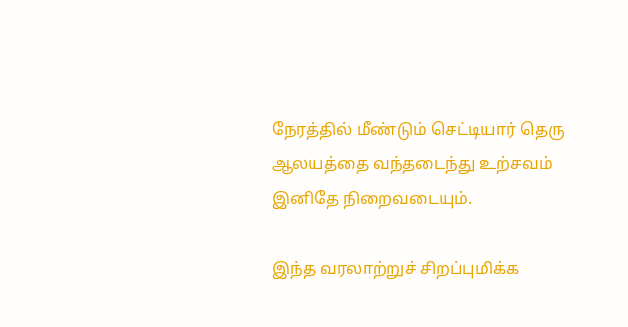நேரத்தில் மீண்டும் செட்டியார் தெரு ஆலயத்தை வந்தடைந்து உற்சவம் இனிதே நிறைவடையும்.

இந்த வரலாற்றுச் சிறப்புமிக்க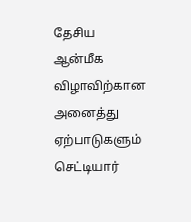தேசிய ஆன்மீக விழாவிற்கான அனைத்து ஏற்பாடுகளும் செட்டியார்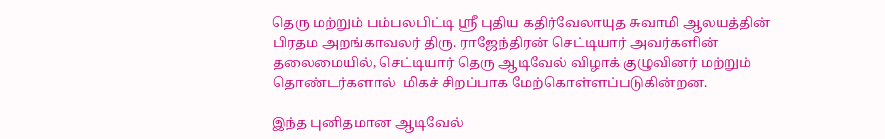தெரு மற்றும் பம்பலபிட்டி ஸ்ரீ புதிய கதிர்வேலாயுத சுவாமி ஆலயத்தின் பிரதம அறங்காவலர் திரு. ராஜேந்திரன் செட்டியார் அவர்களின் தலைமையில், செட்டியார் தெரு ஆடிவேல் விழாக் குழுவினர் மற்றும் தொண்டர்களால்  மிகச் சிறப்பாக மேற்கொள்ளப்படுகின்றன.

இந்த புனிதமான ஆடிவேல்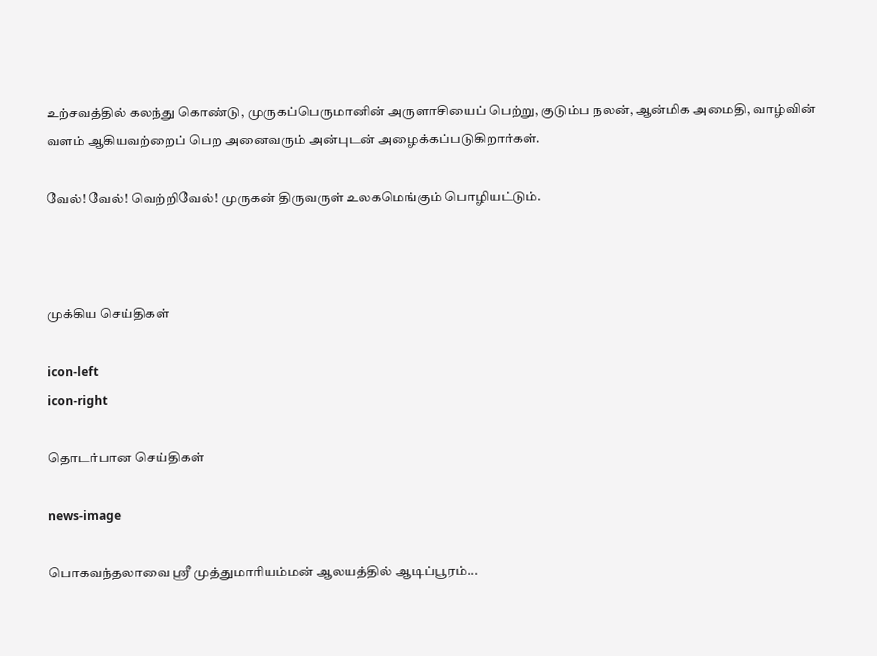உற்சவத்தில் கலந்து கொண்டு, முருகப்பெருமானின் அருளாசியைப் பெற்று, குடும்ப நலன், ஆன்மிக அமைதி, வாழ்வின் வளம் ஆகியவற்றைப் பெற அனைவரும் அன்புடன் அழைக்கப்படுகிறார்கள்.

வேல்! வேல்! வெற்றிவேல்! முருகன் திருவருள் உலகமெங்கும் பொழியட்டும்.



முக்கிய செய்திகள்

icon-left
icon-right

தொடர்பான செய்திகள்

news-image

பொகவந்தலாவை ஸ்ரீ முத்துமாரியம்மன் ஆலயத்தில் ஆடிப்பூரம்...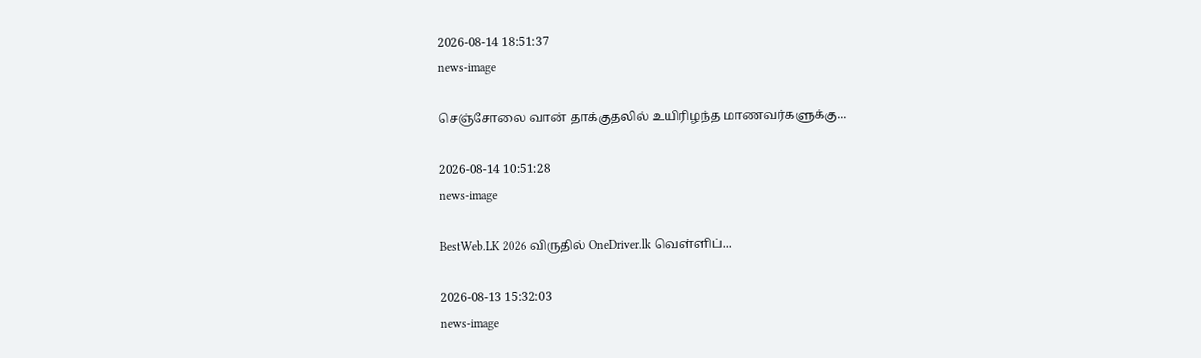2026-08-14 18:51:37
news-image

செஞ்சோலை வான் தாக்குதலில் உயிரிழந்த மாணவர்களுக்கு...

2026-08-14 10:51:28
news-image

BestWeb.LK 2026 விருதில் OneDriver.lk வெள்ளிப்...

2026-08-13 15:32:03
news-image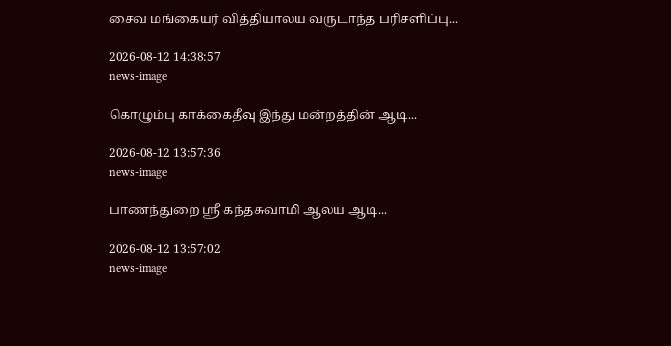சைவ மங்கையர் வித்தியாலய வருடாந்த பரிசளிப்பு...

2026-08-12 14:38:57
news-image

கொழும்பு காக்கைதீவு இந்து மன்றத்தின் ஆடி...

2026-08-12 13:57:36
news-image

பாணந்துறை ஸ்ரீ கந்தசுவாமி ஆலய ஆடி...

2026-08-12 13:57:02
news-image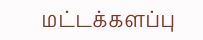மட்டக்களப்பு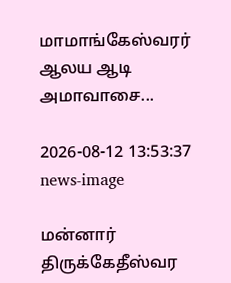மாமாங்கேஸ்வரர் ஆலய ஆடி அமாவாசை...

2026-08-12 13:53:37
news-image

மன்னார் திருக்கேதீஸ்வர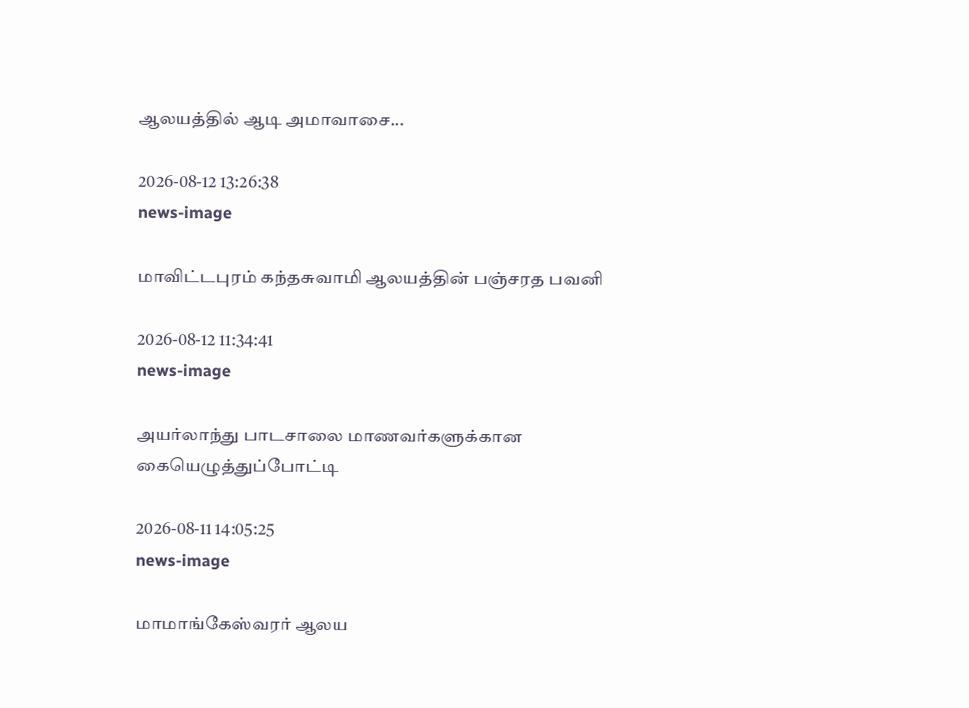ஆலயத்தில் ஆடி அமாவாசை...

2026-08-12 13:26:38
news-image

மாவிட்டபுரம் கந்தசுவாமி ஆலயத்தின் பஞ்சரத பவனி

2026-08-12 11:34:41
news-image

அயர்லாந்து பாடசாலை மாணவர்களுக்கான‌ கையெழுத்துப்போட்டி

2026-08-11 14:05:25
news-image

மாமாங்கேஸ்வரர் ஆலய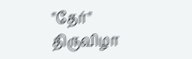"தேர்" திருவிழா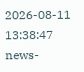2026-08-11 13:38:47
news-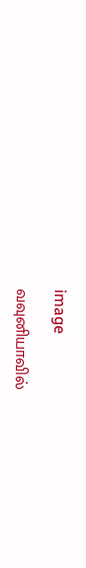image

வவுனியாவில்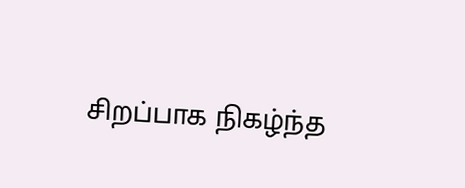சிறப்பாக நிகழ்ந்த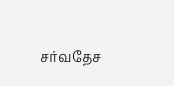சர்வதேச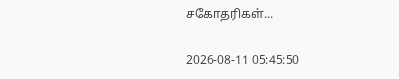சகோதரிகள்...

2026-08-11 05:45:50